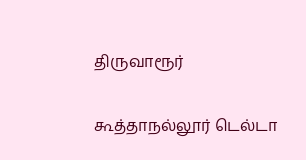திருவாரூர்

கூத்தாநல்லூர் டெல்டா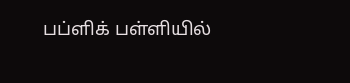பப்ளிக் பள்ளியில்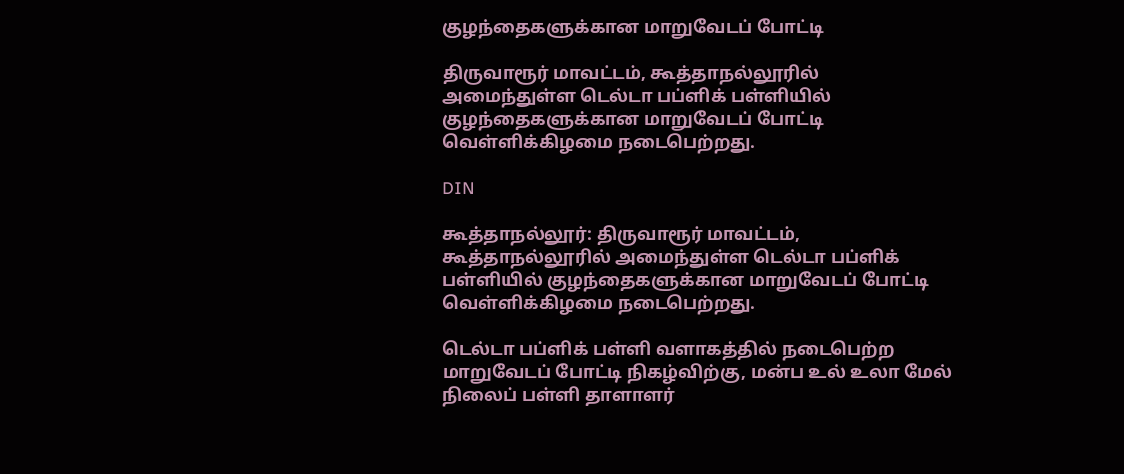குழந்தைகளுக்கான மாறுவேடப் போட்டி

திருவாரூர் மாவட்டம், கூத்தாநல்லூரில் அமைந்துள்ள டெல்டா பப்ளிக் பள்ளியில் குழந்தைகளுக்கான மாறுவேடப் போட்டி வெள்ளிக்கிழமை நடைபெற்றது.

DIN

கூத்தாநல்லூர்: திருவாரூர் மாவட்டம், கூத்தாநல்லூரில் அமைந்துள்ள டெல்டா பப்ளிக் பள்ளியில் குழந்தைகளுக்கான மாறுவேடப் போட்டி வெள்ளிக்கிழமை நடைபெற்றது.

டெல்டா பப்ளிக் பள்ளி வளாகத்தில் நடைபெற்ற மாறுவேடப் போட்டி நிகழ்விற்கு, மன்ப உல் உலா மேல் நிலைப் பள்ளி தாளாளர்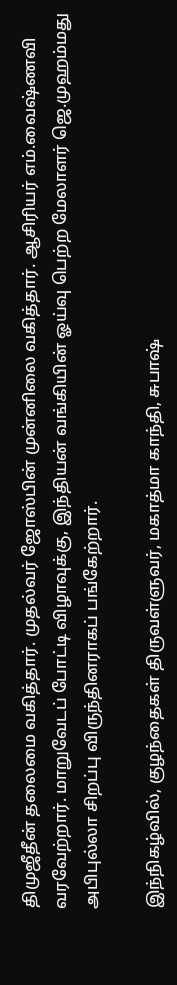திமுஜீதீன் தலைமை வகித்தார். முதல்வர் ஜோஸ்பின் முன்னிலை வகித்தார். ஆசிரியர் எம்.வைஷ்ணவி வரவேற்றார். மாறுவேடப் போட்டி விழாவுக்கு, இந்தியன் வங்கியின் ஓய்வு பெற்ற மேலாளர் ஜெ.முஹம்மது அபிபுல்லா சிறப்பு விருந்தினராகப் பங்கேற்றார்.

இந்நிகழ்வில், குழந்தைகள் திருவள்ளுவர், மகாத்மா காந்தி, சுபாஷ்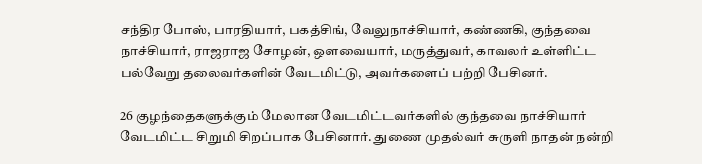சந்திர போஸ், பாரதியார், பகத்சிங், வேலுநாச்சியார், கண்ணகி, குந்தவை நாச்சியார், ராஜராஜ சோழன், ஒளவையார், மருத்துவர், காவலர் உள்ளிட்ட பல்வேறு தலைவர்களின் வேடமிட்டு, அவர்களைப் பற்றி பேசினர்.

26 குழந்தைகளுக்கும் மேலான வேடமிட்டவர்களில் குந்தவை நாச்சியார் வேடமிட்ட சிறுமி சிறப்பாக பேசினார். துணை முதல்வர் சுருளி நாதன் நன்றி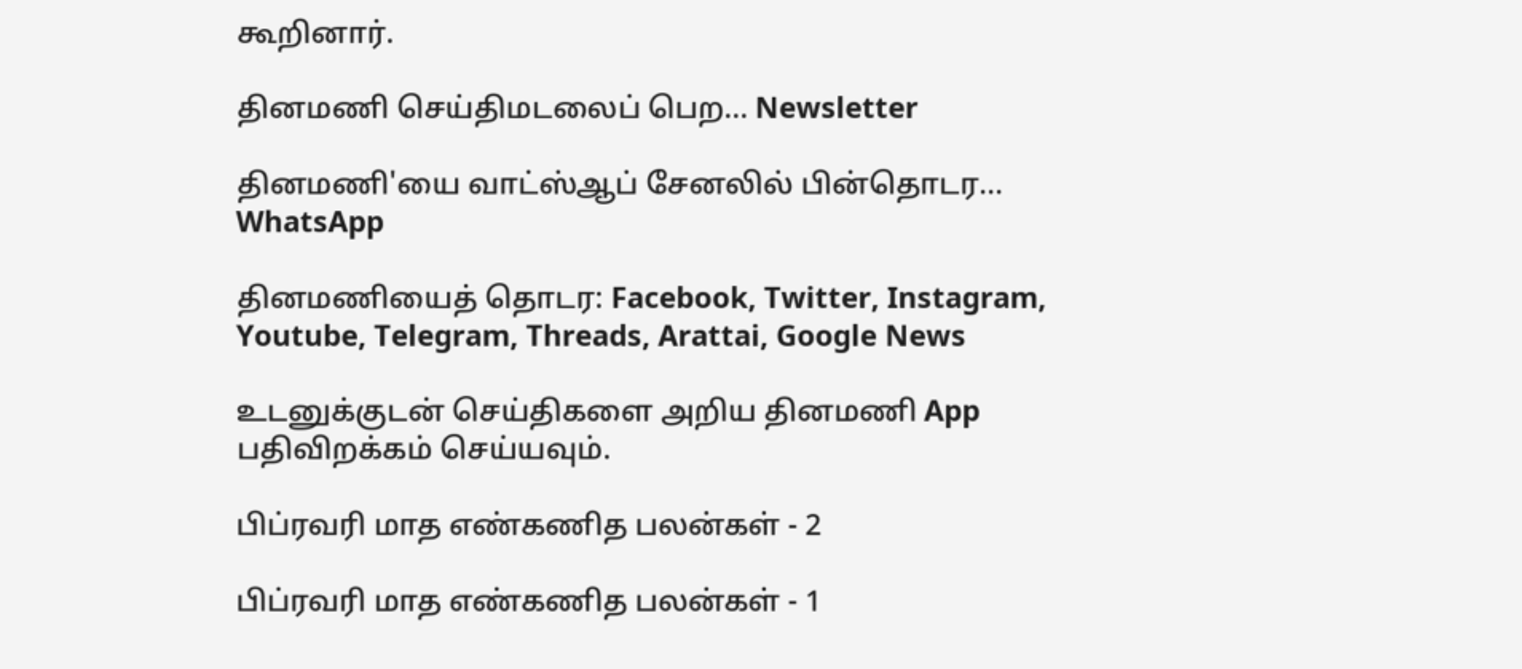கூறினார்.

தினமணி செய்திமடலைப் பெற... Newsletter

தினமணி'யை வாட்ஸ்ஆப் சேனலில் பின்தொடர... WhatsApp

தினமணியைத் தொடர: Facebook, Twitter, Instagram, Youtube, Telegram, Threads, Arattai, Google News

உடனுக்குடன் செய்திகளை அறிய தினமணி App பதிவிறக்கம் செய்யவும்.

பிப்ரவரி மாத எண்கணித பலன்கள் - 2

பிப்ரவரி மாத எண்கணித பலன்கள் - 1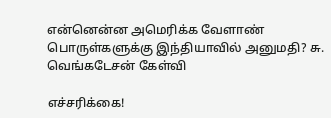என்னென்ன அமெரிக்க வேளாண் பொருள்களுக்கு இந்தியாவில் அனுமதி? சு. வெங்கடேசன் கேள்வி

எச்சரிக்கை!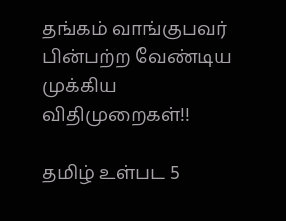தங்கம் வாங்குபவர் பின்பற்ற வேண்டிய முக்கிய விதிமுறைகள்!!

தமிழ் உள்பட 5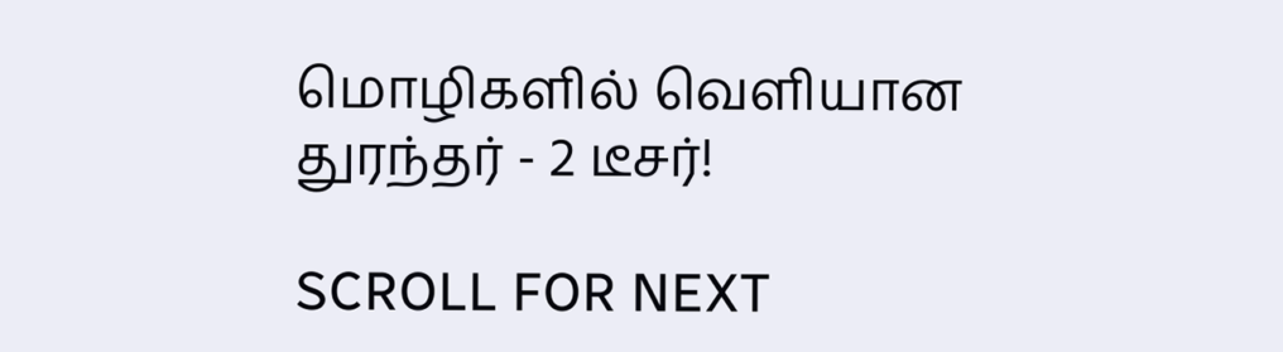மொழிகளில் வெளியான துரந்தர் - 2 டீசர்!

SCROLL FOR NEXT